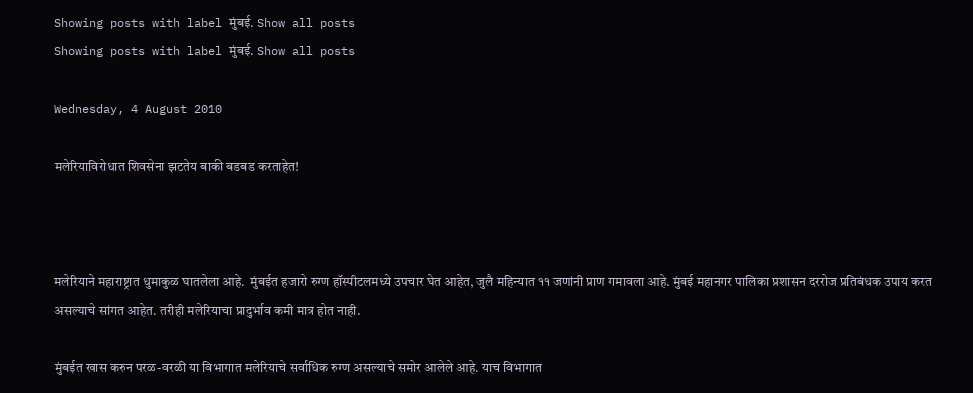Showing posts with label मुंबई. Show all posts
Showing posts with label मुंबई. Show all posts

Wednesday, 4 August 2010

मलेरियाविरोधात शिवसेना झटतेय बाकी बडबड करताहेत!



मलेरियाने महाराष्ट्रात धुमाकुळ घातलेला आहे.  मुंबईत हजारो रुग्ण हॉस्पीटलमध्ये उपचार घेत आहेत, जुलै महिन्यात ११ जणांनी प्राण गमावला आहे. मुंबई महानगर पालिका प्रशासन दररोज प्रतिबंधक उपाय करत असल्याचे सांगत आहेत. तरीही मलेरियाचा प्रादुर्भाव कमी मात्र होत नाही.

मुंबईत खास करुन परळ-वरळी या विभागात मलेरियाचे सर्वाधिक रुग्ण असल्याचे समोर आलेले आहे. याच विभागात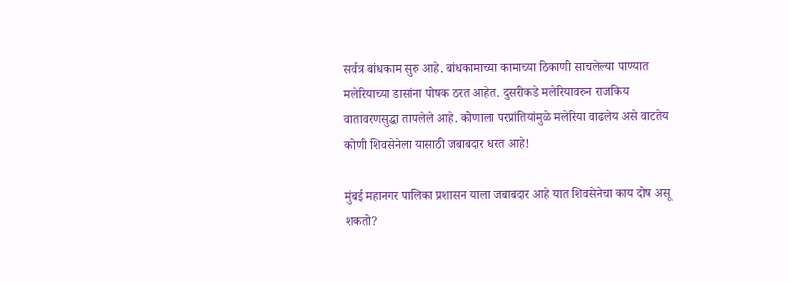सर्वत्र बांधकाम सुरु आहे. बांधकामाच्या कामाच्या ठिकाणी साचलेल्या पाण्यात मलेरियाच्या डासांना पोषक ठरत आहेत. दुसरीकडे मलेरियावरुन राजकिय वातावरणसुद्धा तापलेले आहे. कोणाला परप्रांतियांमुळे मलेरिया वाढलेय असे वाटतेय कोणी शिवसेनेला यासाठी जबाबदार धरत आहे!

मुंबई महानगर पालिका प्रशासन याला जबाबदार आहे यात शिवसेनेचा काय दोष असू शकतो?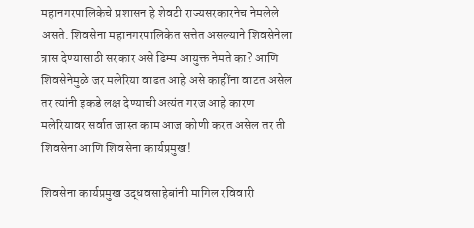महानगरपालिकेचे प्रशासन हे शेवटी राज्यसरकारनेच नेमलेले असते. शिवसेना महानगरपालिकेत सत्तेत असल्याने शिवसेनेला त्रास देण्यासाठी सरकार असे ढिम्म आयुक्त नेमते का? आणि शिवसेनेमुळे जर मलेरिया वाढत आहे असे काहींना वाटत असेल तर त्यांनी इकडे लक्ष देण्याची अत्यंत गरज आहे कारण  मलेरियावर सर्वात जास्त काम आज कोणी करत असेल तर ती शिवसेना आणि शिवसेना कार्यप्रमुख!

शिवसेना कार्यप्रमुख उद्धवसाहेबांनी मागिल रविवारी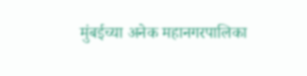मुंबईच्या अनेक महानगरपालिका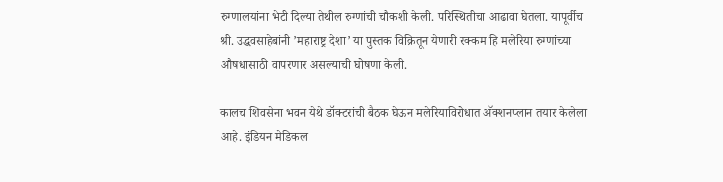रुग्णालयांना भेटी दिल्या तेथील रुग्णांची चौकशी केली. परिस्थितीचा आढावा घेतला. यापूर्वीच श्री. उद्धवसाहेबांनी ’महाराष्ट्र देशा’ या पुस्तक विक्रितून येणारी रक्कम हि मलेरिया रुग्णांच्या औषधासाठी वापरणार असल्याची घोषणा केली.

कालच शिवसेना भवन येथे डॉक्टरांची बैठक घेऊन मलेरियाविरोधात अ‍ॅक्शनप्लान तयार केलेला आहे. इंडियन मेडिकल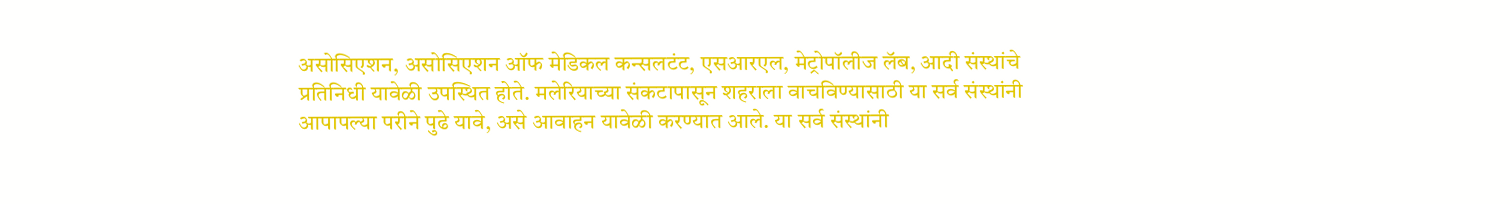असोसिएशन, असोसिएशन ऑफ मेडिकल कन्सलटंट, एसआरएल, मेट्रोपॉलीज लॅब, आदी संस्थांचे प्रतिनिधी यावेळी उपस्थित होते. मलेरियाच्या संकटापासून शहराला वाचविण्यासाठी या सर्व संस्थांनी आपापल्या परीने पुढे यावे, असे आवाहन यावेळी करण्यात आले. या सर्व संस्थांनी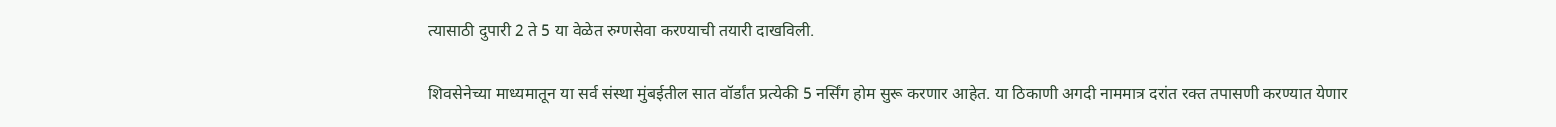त्यासाठी दुपारी 2 ते 5 या वेळेत रुग्णसेवा करण्याची तयारी दाखविली.

शिवसेनेच्या माध्यमातून या सर्व संस्था मुंबईतील सात वॉर्डांत प्रत्येकी 5 नर्सिंग होम सुरू करणार आहेत. या ठिकाणी अगदी नाममात्र दरांत रक्त तपासणी करण्यात येणार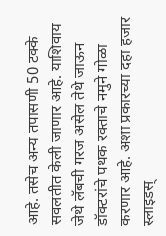आहे. तसेच अन्य तपासणी 50 टक्के सवलतीत केली जाणार आहे. याशिवाय जेथे लॅबची गरज असेल तेथे जाऊन डॉक्टरांचे पथक रक्ताचे नमुने गोळा करणार आहे. अशा प्रकारच्या दहा हजार स्लाइडस्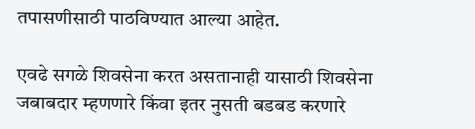तपासणीसाठी पाठविण्यात आल्या आहेत.

एवढे सगळे शिवसेना करत असतानाही यासाठी शिवसेना जबाबदार म्हणणारे किंवा इतर नुसती बडबड करणारे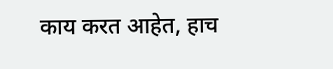काय करत आहेत, हाच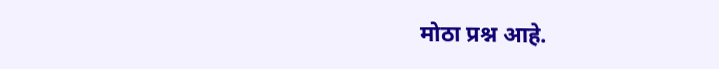मोठा प्रश्न आहे.